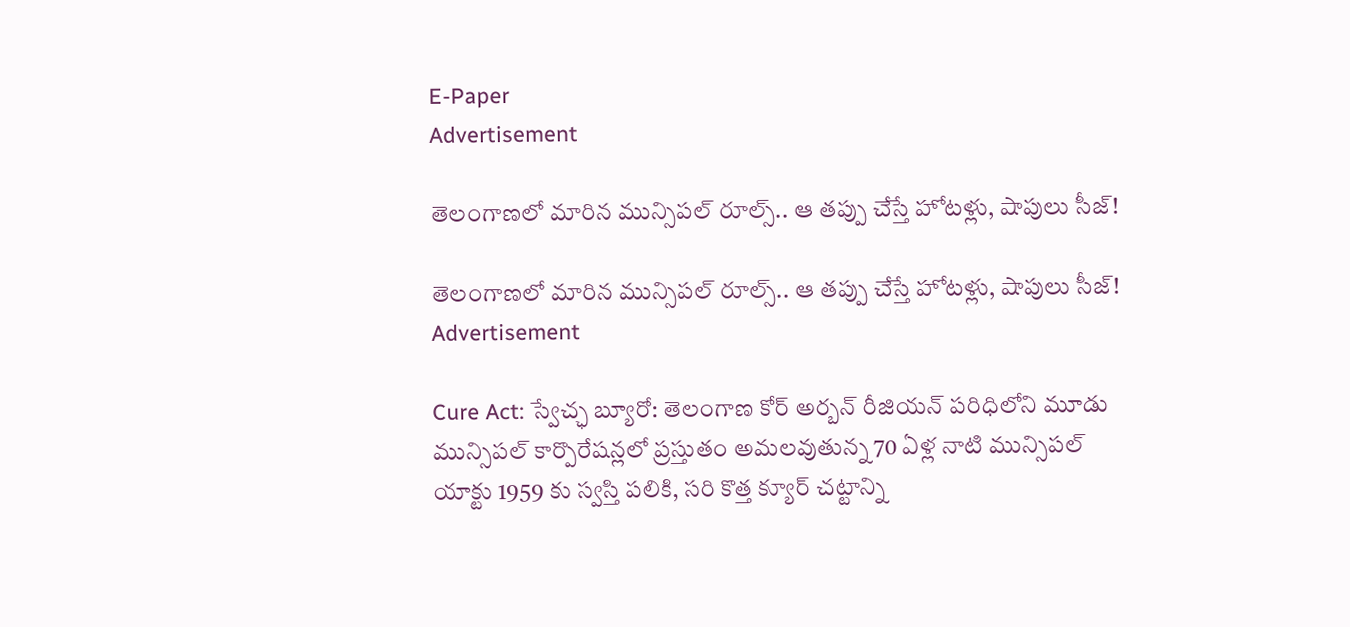E-Paper
Advertisement

తెలంగాణలో మారిన మున్సిపల్ రూల్స్.. ఆ తప్పు చేస్తే హోటళ్లు, షాపులు సీజ్!

తెలంగాణలో మారిన మున్సిపల్ రూల్స్.. ఆ తప్పు చేస్తే హోటళ్లు, షాపులు సీజ్!
Advertisement

Cure Act: స్వేచ్ఛ బ్యూరో: తెలంగాణ కోర్ అర్బన్ రీజియన్ పరిధిలోని మూడు మున్సిపల్ కార్పొరేషన్లలో ప్రస్తుతం అమలవుతున్న 70 ఏళ్ల నాటి మున్సిపల్ యాక్టు 1959 కు స్వస్తి పలికి, సరి కొత్త క్యూర్ చట్టాన్ని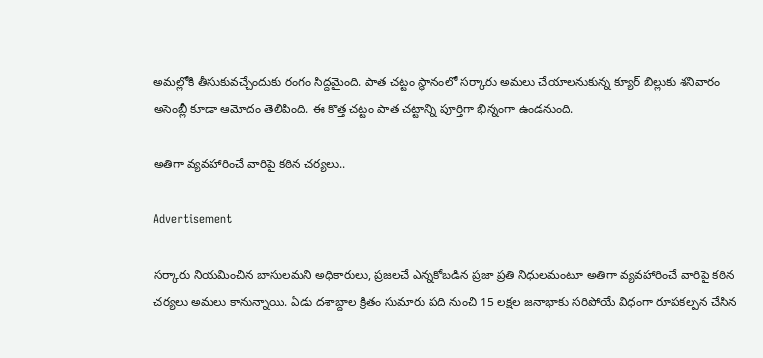అమల్లోకి తీసుకువచ్చేందుకు రంగం సిద్దమైంది. పాత చట్టం స్థానంలో సర్కారు అమలు చేయాలనుకున్న క్యూర్ బిల్లుకు శనివారం అసెంబ్లీ కూడా ఆమోదం తెలిపింది. ఈ కొత్త చట్టం పాత చట్టాన్ని పూర్తిగా భిన్నంగా ఉండనుంది.

అతిగా వ్యవహారించే వారిపై కఠిన చర్యలు..

Advertisement

సర్కారు నియమించిన బాసులమని అధికారులు, ప్రజలచే ఎన్నకోబడిన ప్రజా ప్రతి నిధులమంటూ అతిగా వ్యవహారించే వారిపై కఠిన చర్యలు అమలు కానున్నాయి. ఏడు దశాబ్దాల క్రితం సుమారు పది నుంచి 15 లక్షల జనాభాకు సరిపోయే విధంగా రూపకల్పన చేసిన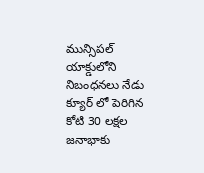మున్సిపల్ యాక్డులోని నిబంధనలు నేడు క్యూర్ లో పెరిగిన కోటి 30 లక్షల జనాభాకు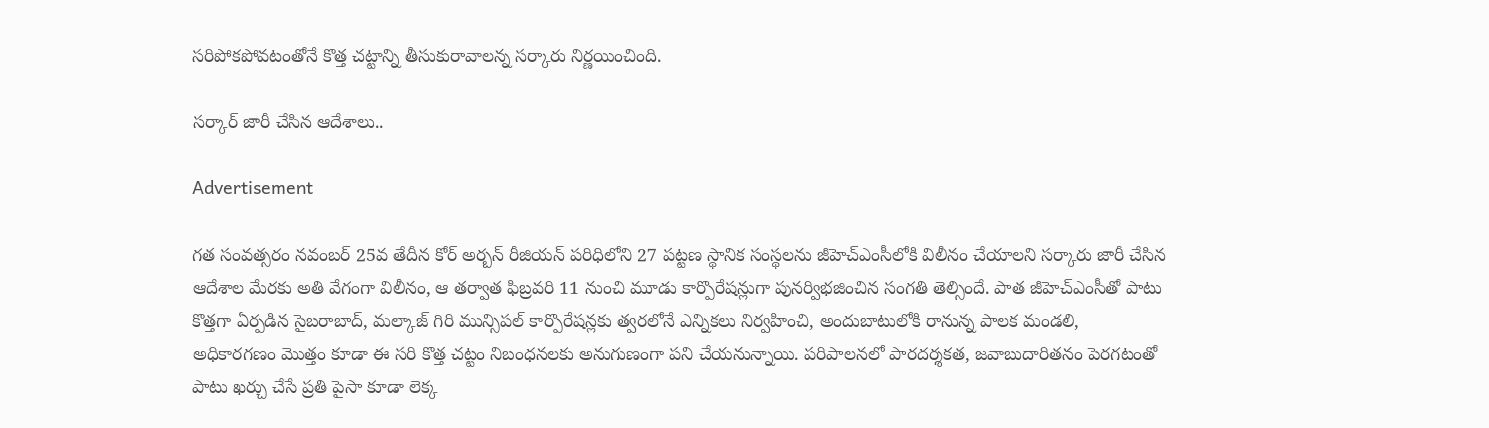సరిపోకపోవటంతోనే కొత్త చట్టాన్ని తీసుకురావాలన్న సర్కారు నిర్ణయించింది.

సర్కార్ జారీ చేసిన ఆదేశాలు..

Advertisement

గత సంవత్సరం నవంబర్ 25వ తేదీన కోర్ అర్బన్ రీజియన్ పరిధిలోని 27 పట్టణ స్థానిక సంస్థలను జీహెచ్ఎంసీలోకి విలీనం చేయాలని సర్కారు జారీ చేసిన ఆదేశాల మేరకు అతి వేగంగా విలీనం, ఆ తర్వాత ఫిబ్రవరి 11 నుంచి మూడు కార్పొరేషన్లుగా పునర్విభజించిన సంగతి తెల్సిందే. పాత జీహెచ్ఎంసీతో పాటు కొత్తగా ఏర్పడిన సైబరాబాద్, మల్కాజ్ గిరి మున్సిపల్ కార్పొరేషన్లకు త్వరలోనే ఎన్నికలు నిర్వహించి, అందుబాటులోకి రానున్న పాలక మండలి, అధికారగణం మొత్తం కూడా ఈ సరి కొత్త చట్టం నిబంధనలకు అనుగుణంగా పని చేయనున్నాయి. పరిపాలనలో పారదర్శకత, జవాబుదారితనం పెరగటంతో పాటు ఖర్చు చేసే ప్రతి పైసా కూడా లెక్క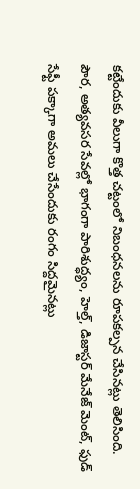కట్టేందుకు వీలుగా కొత్త చట్టంలో నిబంధనలను రూపకల్పన చేసినట్లు తెలిసింది. పౌర, అత్యవసర సేవల్లో భాగంగా పారిశుద్ధ్యం, హెల్త్, డిజాస్టర్ మేనేజ్ మెంట్, ఫుడ్ సేఫ్టీ పక్కాగా అమలు చేసేందుకు రంగం సిద్దమైనట్లు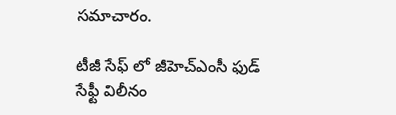సమాచారం.

టీజీ సేఫ్ లో జీహెచ్ఎంసీ ఫుడ్ సేఫ్టీ విలీనం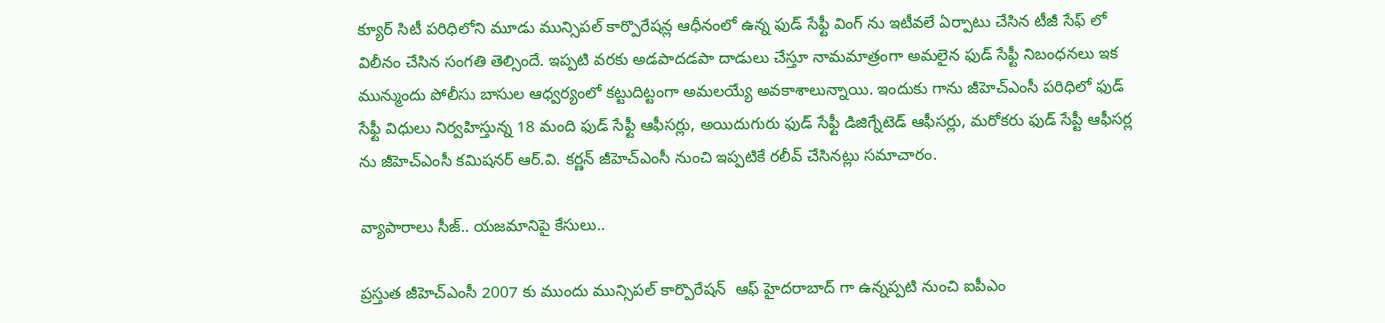క్యూర్ సిటీ పరిధిలోని మూడు మున్సిపల్ కార్పొరేషన్ల ఆధీనంలో ఉన్న ఫుడ్ సేఫ్టీ వింగ్ ను ఇటీవలే ఏర్పాటు చేసిన టీజీ సేఫ్ లో విలీనం చేసిన సంగతి తెల్సిందే. ఇప్పటి వరకు అడపాదడపా దాడులు చేస్తూ నామమాత్రంగా అమలైన ఫుడ్ సేఫ్టీ నిబంధనలు ఇక మున్ముందు పోలీసు బాసుల ఆధ్వర్యంలో కట్టుదిట్టంగా అమలయ్యే అవకాశాలున్నాయి. ఇందుకు గాను జీహెచ్ఎంసీ పరిధిలో ఫుడ్ సేఫ్టీ విధులు నిర్వహిస్తున్న 18 మంది ఫుడ్ సేఫ్టీ ఆఫీసర్లు, అయిదుగురు ఫుడ్ సేఫ్టీ డిజిగ్నేటెడ్ ఆఫీసర్లు, మరోకరు ఫుడ్ సేప్టీ ఆఫీసర్ల ను జీహెచ్ఎంసీ కమిషనర్ ఆర్.వి. కర్ణన్ జీహెచ్ఎంసీ నుంచి ఇప్పటికే రలీవ్ చేసినట్లు సమాచారం.

వ్యాపారాలు సీజ్.. యజమానిపై కేసులు..

ప్రస్తుత జీహెచ్ఎంసీ 2007 కు ముందు మున్సిపల్ కార్పొరేషన్  ఆఫ్ హైదరాబాద్ గా ఉన్నప్పటి నుంచి ఐపీఎం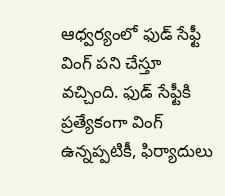ఆధ్వర్యంలో ఫుడ్ సేఫ్టీ వింగ్ పని చేస్తూ వచ్చింది. ఫుడ్ సేఫ్టీకి ప్రత్యేకంగా వింగ్ ఉన్నప్పటికీ, ఫిర్యాదులు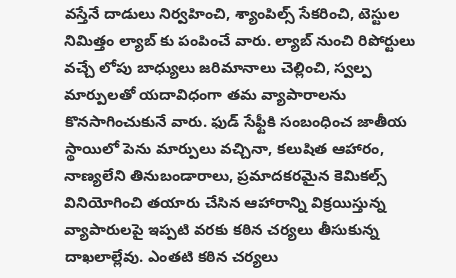వస్తేనే దాడులు నిర్వహించి, శ్యాంపిల్స్ సేకరించి, టెస్టుల నిమిత్తం ల్యాబ్ కు పంపించే వారు. ల్యాబ్ నుంచి రిపోర్టులు వచ్చే లోపు బాధ్యులు జరిమానాలు చెల్లించి, స్వల్ప మార్పులతో యదావిధంగా తమ వ్యాపారాలను కొనసాగించుకునే వారు. ఫుడ్ సేఫ్టీకి సంబంధించ జాతీయ స్థాయిలో పెను మార్పులు వచ్చినా, కలుషిత ఆహారం, నాణ్యలేని తినుబండారాలు, ప్రమాదకరమైన కెమికల్స్ వినియోగించి తయారు చేసిన ఆహారాన్ని విక్రయిస్తున్న వ్యాపారులపై ఇప్పటి వరకు కఠిన చర్యలు తీసుకున్న దాఖలాల్లేవు. ఎంతటి కఠిన చర్యలు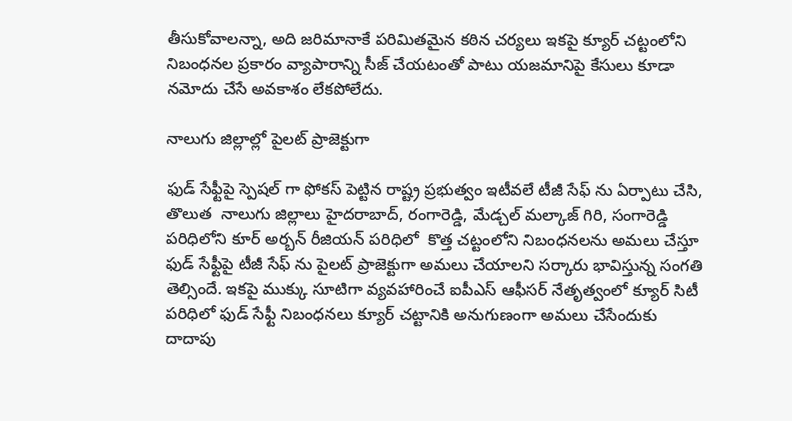తీసుకోవాలన్నా, అది జరిమానాకే పరిమితమైన కఠిన చర్యలు ఇకపై క్యూర్ చట్టంలోని నిబంధనల ప్రకారం వ్యాపారాన్ని సీజ్ చేయటంతో పాటు యజమానిపై కేసులు కూడా నమోదు చేసే అవకాశం లేకపోలేదు.

నాలుగు జిల్లాల్లో పైలట్ ప్రాజెక్టుగా

ఫుడ్ సేఫ్టీపై స్పెషల్ గా ఫోకస్ పెట్టిన రాష్ట్ర ప్రభుత్వం ఇటీవలే టీజీ సేఫ్ ను ఏర్పాటు చేసి, తొలుత  నాలుగు జిల్లాలు హైదరాబాద్, రంగారెడ్డి, మేడ్చల్ మల్కాజ్ గిరి, సంగారెడ్డి పరిధిలోని కూర్ అర్బన్ రీజియన్ పరిధిలో  కొత్త చట్టంలోని నిబంధనలను అమలు చేస్తూ ఫుడ్ సేఫ్టీపై టీజీ సేఫ్ ను పైలట్ ప్రాజెక్టుగా అమలు చేయాలని సర్కారు భావిస్తున్న సంగతి తెల్సిందే. ఇకపై ముక్కు సూటిగా వ్యవహారించే ఐపీఎస్ ఆఫీసర్ నేతృత్వంలో క్యూర్ సిటీ పరిధిలో ఫుడ్ సేఫ్టీ నిబంధనలు క్యూర్ చట్టానికి అనుగుణంగా అమలు చేసేందుకు దాదాపు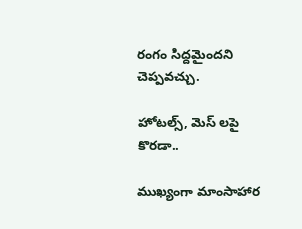రంగం సిద్దమైందని చెప్పవచ్చు.

హోటల్స్, మెస్ లపై కొరడా..

ముఖ్యంగా మాంసాహార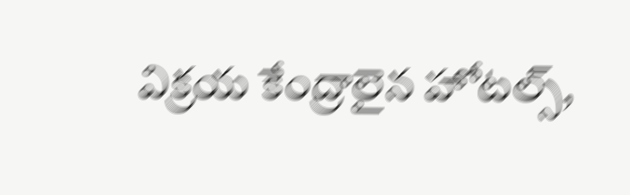విక్రయ కేంద్రాలైన హోటల్స్,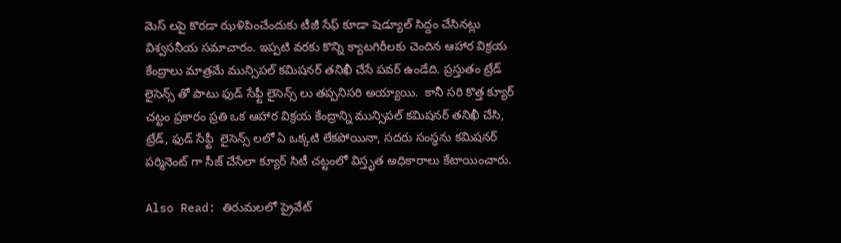మెస్ లపై కొరడా ఝళిపించేందుకు టీజీ సేఫ్ కూడా షెడ్యూల్ సిద్దం చేసినట్లు విశ్వసనీయ సమాచారం. ఇప్పటి వరకు కొన్ని క్యాటగిరీలకు చెందిన ఆహార విక్రయ కేంద్రాలు మాత్రమే మున్సిపల్ కమిషనర్ తనిఖీ చేసే పవర్ ఉండేది. ప్రస్తుతం ట్రేడ్ లైసెన్స్ తో పాటు ఫుడ్ సేఫ్టీ లైసెన్స్ లు తప్పనిసరి అయ్యాయి.  కానీ సరి కొత్త క్యూర్  చట్టం ప్రకారం ప్రతి ఒక ఆహార విక్రయ కేంద్రాన్ని మున్సిపల్ కమిషనర్ తనిఖీ చేసి, ట్రేడ్, ఫుడ్ సేఫ్టీ  లైసెన్స్ లలో ఏ ఒక్కటి లేకపోయినా, సదరు సంస్థను కమిషనర్ పర్మినెంట్ గా సీజ్ చేసేలా క్యూర్ సిటీ చట్టంలో విస్తృత అధికారాలు కేటాయించారు.

Also Read: తిరుమలలో ప్రైవేట్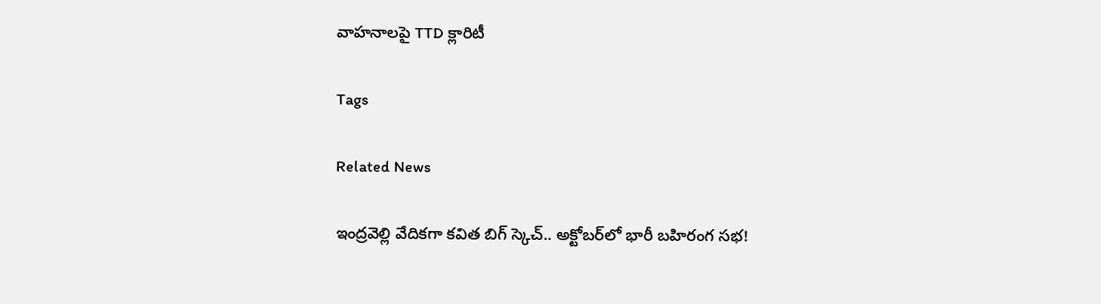వాహనాలపై TTD క్లారిటీ

Tags

Related News

ఇంద్రవెల్లి వేదికగా కవిత బిగ్ స్కెచ్.. అక్టోబర్‌లో భారీ బహిరంగ సభ!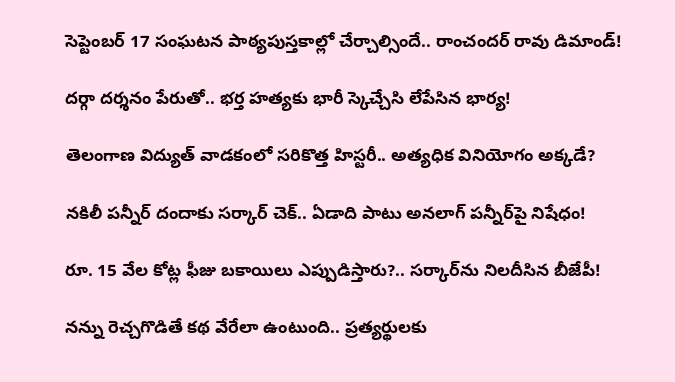సెప్టెంబర్ 17 సంఘటన పాఠ్యపుస్తకాల్లో చేర్చాల్సిందే.. రాంచందర్ రావు డిమాండ్!

దర్గా దర్శనం పేరుతో.. భర్త హత్యకు భారీ స్కెచ్చేసి లేపేసిన భార్య!

తెలంగాణ విద్యుత్ వాడకంలో సరికొత్త హిస్టరీ.. అత్యధిక వినియోగం అక్కడే?

నకిలీ పన్నీర్‌ దందాకు సర్కార్ చెక్.. ఏడాది పాటు అనలాగ్ పన్నీర్‌పై నిషేధం!

రూ. 15 వేల కోట్ల ఫీజు బకాయిలు ఎప్పుడిస్తారు?.. సర్కార్‌ను నిలదీసిన బీజేపీ!

నన్ను రెచ్చగొడితే కథ వేరేలా ఉంటుంది.. ప్రత్యర్థులకు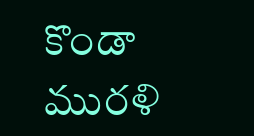కొండా మురళి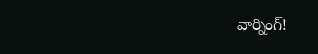వార్నింగ్!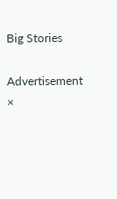Big Stories

Advertisement
×